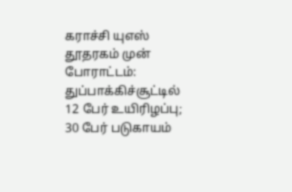கராச்சி யுஎஸ் தூதரகம் முன் போராட்டம்: துப்பாக்கிச்சூட்டில் 12 பேர் உயிரிழப்பு; 30 பேர் படுகாயம்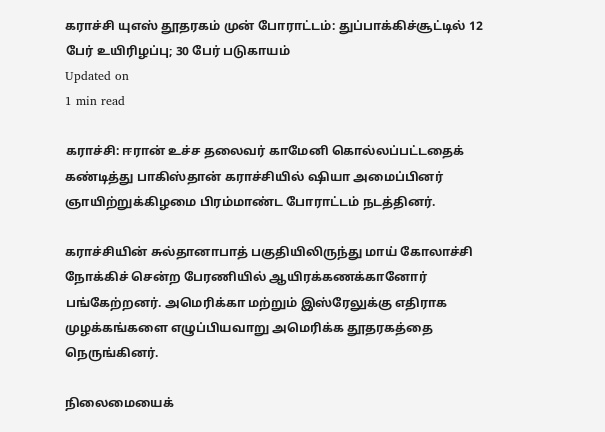கராச்சி யுஎஸ் தூதரகம் முன் போராட்டம்: துப்பாக்கிச்சூட்டில் 12 பேர் உயிரிழப்பு; 30 பேர் படுகாயம்
Updated on
1 min read

கராச்சி: ஈரான் உச்ச தலைவர் காமேனி கொல்லப்பட்டதைக் கண்டித்து பாகிஸ்தான் கராச்சியில் ஷியா அமைப்பினர் ஞாயிற்றுக்கிழமை பிரம்மாண்ட போராட்டம் நடத்தினர்.

கராச்சியின் சுல்தானாபாத் பகுதியிலிருந்து மாய் கோலாச்சி நோக்கிச் சென்ற பேரணியில் ஆயிரக்கணக்கானோர் பங்கேற்றனர். அமெரிக்கா மற்றும் இஸ்ரேலுக்கு எதிராக முழக்கங்களை எழுப்பியவாறு அமெரிக்க தூதரகத்தை நெருங்கினர்.

நிலைமையைக்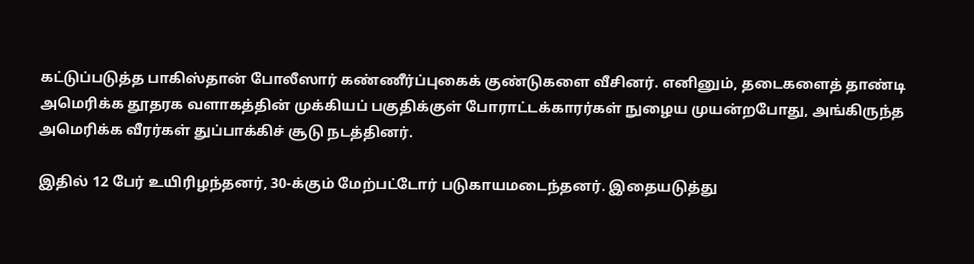கட்டுப்படுத்த பாகிஸ்தான் போலீஸார் கண்ணீர்ப்புகைக் குண்டுகளை வீசினர். எனினும், தடைகளைத் தாண்டி அமெரிக்க தூதரக வளாகத்தின் முக்கியப் பகுதிக்குள் போராட்டக்காரர்கள் நுழைய முயன்றபோது, அங்கிருந்த அமெரிக்க வீரர்கள் துப்பாக்கிச் சூடு நடத்தினர்.

இதில் 12 பேர் உயிரிழந்தனர், 30-க்கும் மேற்பட்டோர் படுகாயமடைந்தனர். இதையடுத்து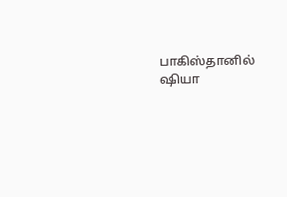பாகிஸ்தானில் ஷியா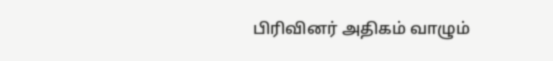பிரிவினர் அதிகம் வாழும்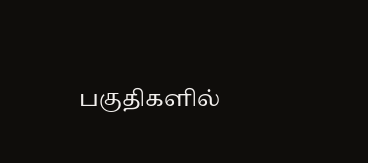பகுதிகளில்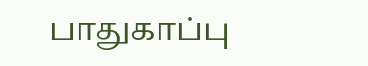பாதுகாப்பு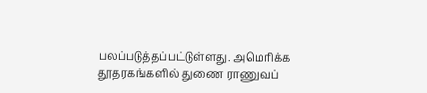பலப்படுத்தப்பட்டுள்ளது. அமெரிக்க தூதரகங்களில் துணை ராணுவப்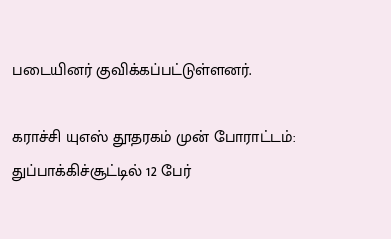படையினர் குவிக்கப்பட்டுள்ளனர்.

கராச்சி யுஎஸ் தூதரகம் முன் போராட்டம்: துப்பாக்கிச்சூட்டில் 12 பேர்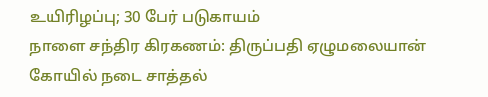உயிரிழப்பு; 30 பேர் படுகாயம்
நாளை சந்திர கிரகணம்: திருப்பதி ஏழுமலையான் கோயில் நடை சாத்தல்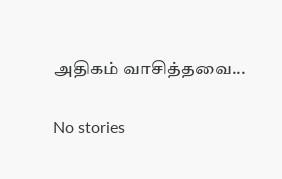அதிகம் வாசித்தவை...

No stories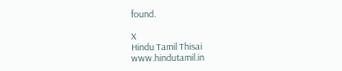found.

X
Hindu Tamil Thisai
www.hindutamil.in